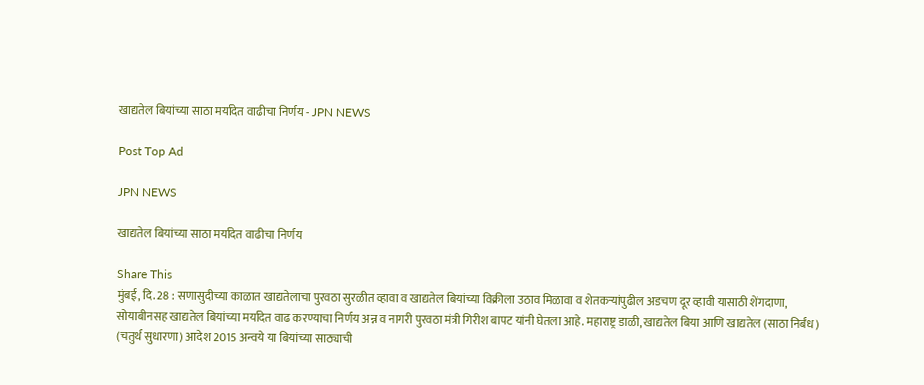खाद्यतेल बियांच्या साठा मर्यादेत वाढीचा निर्णय - JPN NEWS

Post Top Ad

JPN NEWS

खाद्यतेल बियांच्या साठा मर्यादेत वाढीचा निर्णय

Share This
मुंबई, दि. 28 : सणासुदीच्या काळात खाद्यतेलाचा पुरवठा सुरळीत व्हावा व खाद्यतेल बियांच्या विक्रीला उठाव मिळावा व शेतकऱ्यांपुढील अडचण दूर व्हावी यासाठी शेंगदाणा, सोयाबीनसह खाद्यतेल बियांच्या मर्यादेत वाढ करण्याचा निर्णय अन्न व नागरी पुरवठा मंत्री गिरीश बापट यांनी घेतला आहे. महाराष्ट्र डाळी, खाद्यतेल बिया आणि खाद्यतेल (साठा निर्बंध) (चतुर्थ सुधारणा) आदेश 2015 अन्वये या बियांच्या साठ्याची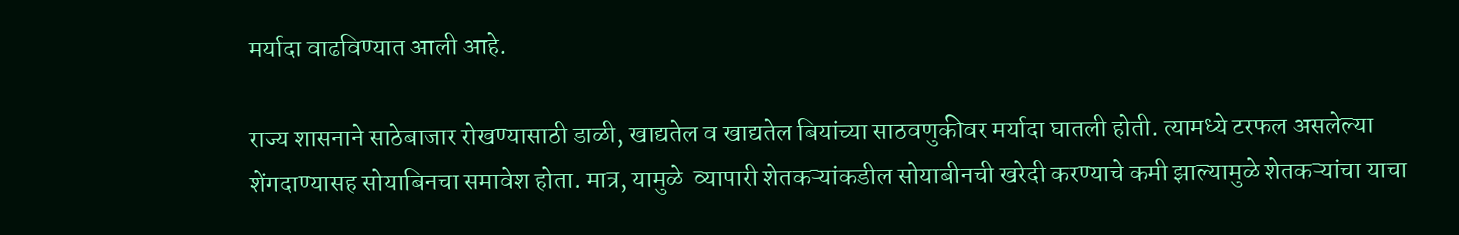मर्यादा वाढविण्यात आली आहे.

राज्य शासनाने साठेबाजार रोखण्यासाठी डाळी, खाद्यतेल व खाद्यतेल बियांच्या साठवणुकीवर मर्यादा घातली होती. त्यामध्ये टरफल असलेल्या शेंगदाण्यासह सोयाबिनचा समावेश होता. मात्र, यामुळे  व्यापारी शेतकऱ्यांकडील सोयाबीनची खरेदी करण्याचे कमी झाल्यामुळे शेतकऱ्यांचा याचा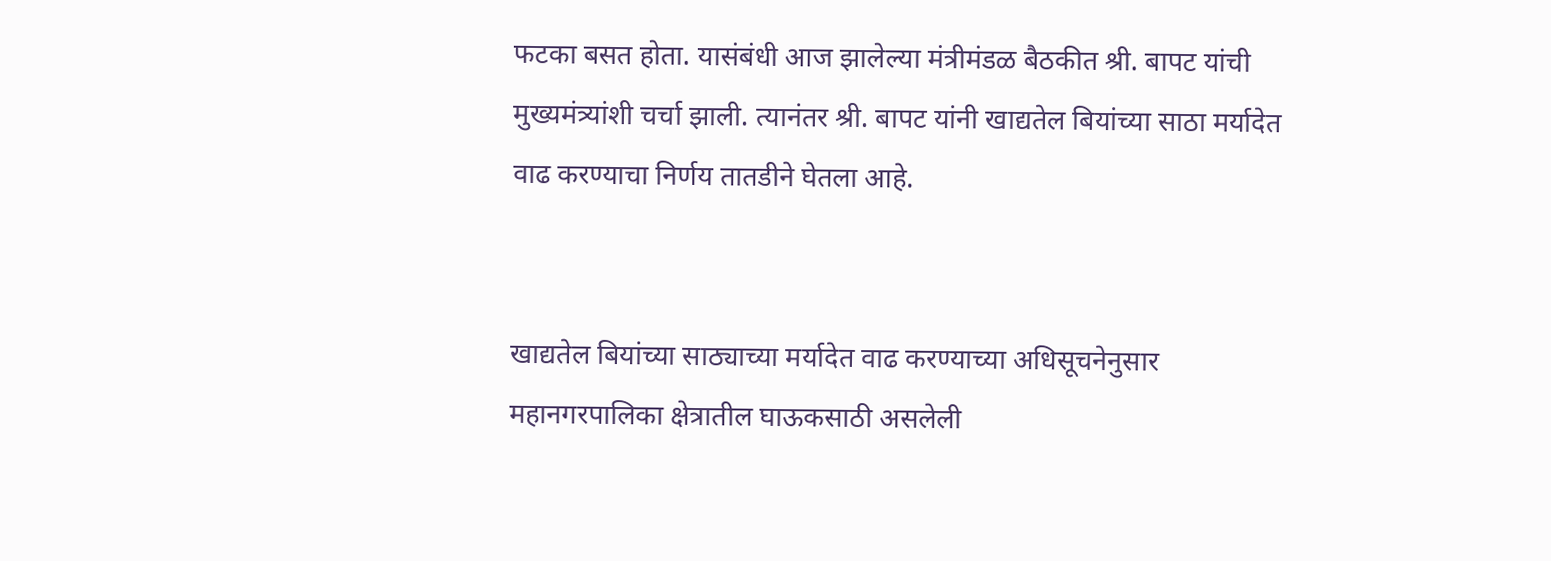फटका बसत होता. यासंबंधी आज झालेल्या मंत्रीमंडळ बैठकीत श्री. बापट यांची मुख्यमंत्र्यांशी चर्चा झाली. त्यानंतर श्री. बापट यांनी खाद्यतेल बियांच्या साठा मर्यादेत वाढ करण्याचा निर्णय तातडीने घेतला आहे.


खाद्यतेल बियांच्या साठ्याच्या मर्यादेत वाढ करण्याच्या अधिसूचनेनुसार महानगरपालिका क्षेत्रातील घाऊकसाठी असलेली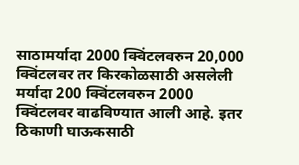साठामर्यादा 2000 क्विंटलवरुन 20,000 क्विंटलवर तर किरकोळसाठी असलेली मर्यादा 200 क्विंटलवरुन 2000 क्विंटलवर वाढविण्यात आली आहे. इतर ठिकाणी घाऊकसाठी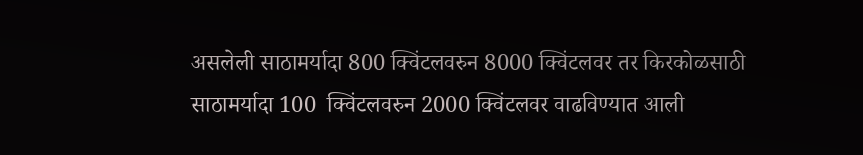असलेली साठामर्यादा 800 क्विंटलवरुन 8000 क्विंटलवर तर किरकोळसाठी साठामर्यादा 100  क्विंटलवरुन 2000 क्विंटलवर वाढविण्यात आली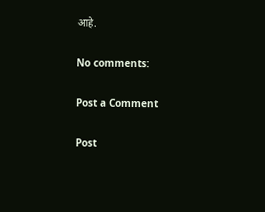आहे.

No comments:

Post a Comment

Post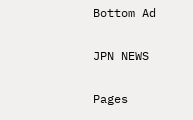Bottom Ad

JPN NEWS

Pages